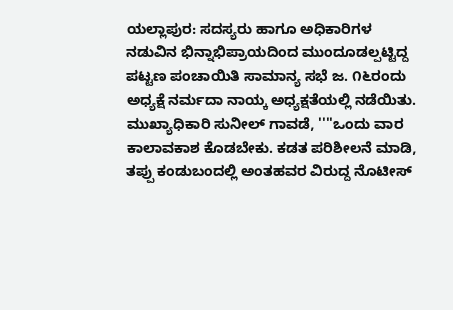ಯಲ್ಲಾಪುರ: ಸದಸ್ಯರು ಹಾಗೂ ಅಧಿಕಾರಿಗಳ ನಡುವಿನ ಭಿನ್ನಾಭಿಪ್ರಾಯದಿಂದ ಮುಂದೂಡಲ್ಪಟ್ಟಿದ್ದ ಪಟ್ಟಣ ಪಂಚಾಯಿತಿ ಸಾಮಾನ್ಯ ಸಭೆ ಜ. ೧೬ರಂದು ಅಧ್ಯಕ್ಷೆ ನರ್ಮದಾ ನಾಯ್ಕ ಅಧ್ಯಕ್ಷತೆಯಲ್ಲಿ ನಡೆಯಿತು.
ಮುಖ್ಯಾಧಿಕಾರಿ ಸುನೀಲ್ ಗಾವಡೆ, ''''ಒಂದು ವಾರ ಕಾಲಾವಕಾಶ ಕೊಡಬೇಕು. ಕಡತ ಪರಿಶೀಲನೆ ಮಾಡಿ, ತಪ್ಪು ಕಂಡುಬಂದಲ್ಲಿ ಅಂತಹವರ ವಿರುದ್ದ ನೊಟೀಸ್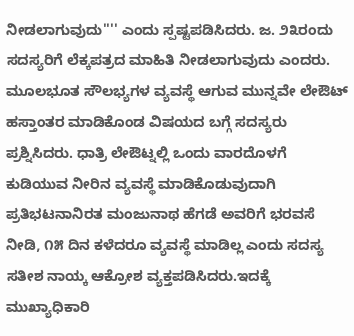ನೀಡಲಾಗುವುದು'''' ಎಂದು ಸ್ಪಷ್ಟಪಡಿಸಿದರು. ಜ. ೨೩ರಂದು ಸದಸ್ಯರಿಗೆ ಲೆಕ್ಕಪತ್ರದ ಮಾಹಿತಿ ನೀಡಲಾಗುವುದು ಎಂದರು.
ಮೂಲಭೂತ ಸೌಲಭ್ಯಗಳ ವ್ಯವಸ್ಥೆ ಆಗುವ ಮುನ್ನವೇ ಲೇಔಟ್ ಹಸ್ತಾಂತರ ಮಾಡಿಕೊಂಡ ವಿಷಯದ ಬಗ್ಗೆ ಸದಸ್ಯರು ಪ್ರಶ್ನಿಸಿದರು. ಧಾತ್ರಿ ಲೇಔಟ್ನಲ್ಲಿ ಒಂದು ವಾರದೊಳಗೆ ಕುಡಿಯುವ ನೀರಿನ ವ್ಯವಸ್ಥೆ ಮಾಡಿಕೊಡುವುದಾಗಿ ಪ್ರತಿಭಟನಾನಿರತ ಮಂಜುನಾಥ ಹೆಗಡೆ ಅವರಿಗೆ ಭರವಸೆ ನೀಡಿ, ೧೫ ದಿನ ಕಳೆದರೂ ವ್ಯವಸ್ಥೆ ಮಾಡಿಲ್ಲ ಎಂದು ಸದಸ್ಯ ಸತೀಶ ನಾಯ್ಕ ಆಕ್ರೋಶ ವ್ಯಕ್ತಪಡಿಸಿದರು.ಇದಕ್ಕೆ ಮುಖ್ಯಾಧಿಕಾರಿ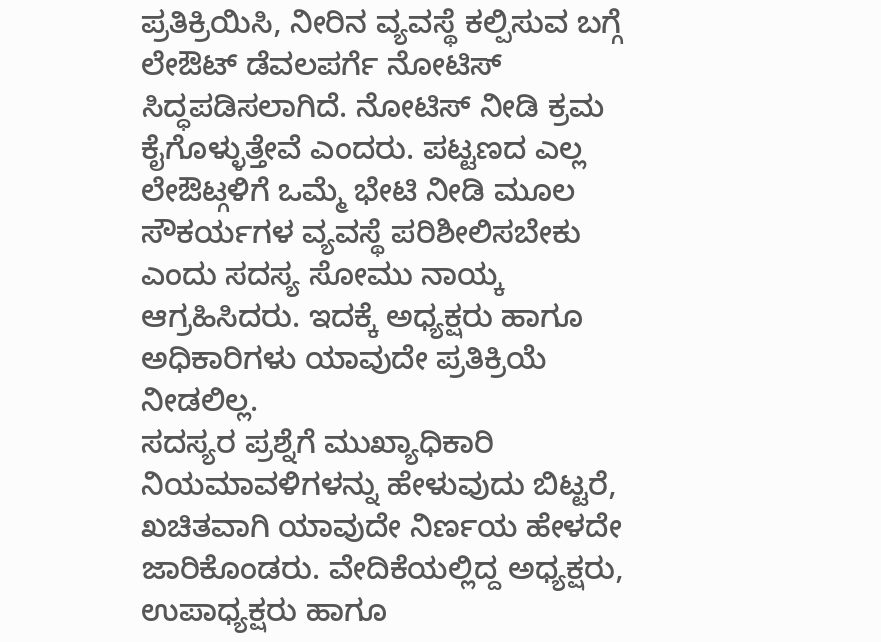ಪ್ರತಿಕ್ರಿಯಿಸಿ, ನೀರಿನ ವ್ಯವಸ್ಥೆ ಕಲ್ಪಿಸುವ ಬಗ್ಗೆ ಲೇಔಟ್ ಡೆವಲಪರ್ಗೆ ನೋಟಿಸ್ ಸಿದ್ಧಪಡಿಸಲಾಗಿದೆ. ನೋಟಿಸ್ ನೀಡಿ ಕ್ರಮ ಕೈಗೊಳ್ಳುತ್ತೇವೆ ಎಂದರು. ಪಟ್ಟಣದ ಎಲ್ಲ ಲೇಔಟ್ಗಳಿಗೆ ಒಮ್ಮೆ ಭೇಟಿ ನೀಡಿ ಮೂಲ ಸೌಕರ್ಯಗಳ ವ್ಯವಸ್ಥೆ ಪರಿಶೀಲಿಸಬೇಕು ಎಂದು ಸದಸ್ಯ ಸೋಮು ನಾಯ್ಕ ಆಗ್ರಹಿಸಿದರು. ಇದಕ್ಕೆ ಅಧ್ಯಕ್ಷರು ಹಾಗೂ ಅಧಿಕಾರಿಗಳು ಯಾವುದೇ ಪ್ರತಿಕ್ರಿಯೆ ನೀಡಲಿಲ್ಲ.
ಸದಸ್ಯರ ಪ್ರಶ್ನೆಗೆ ಮುಖ್ಯಾಧಿಕಾರಿ ನಿಯಮಾವಳಿಗಳನ್ನು ಹೇಳುವುದು ಬಿಟ್ಟರೆ, ಖಚಿತವಾಗಿ ಯಾವುದೇ ನಿರ್ಣಯ ಹೇಳದೇ ಜಾರಿಕೊಂಡರು. ವೇದಿಕೆಯಲ್ಲಿದ್ದ ಅಧ್ಯಕ್ಷರು, ಉಪಾಧ್ಯಕ್ಷರು ಹಾಗೂ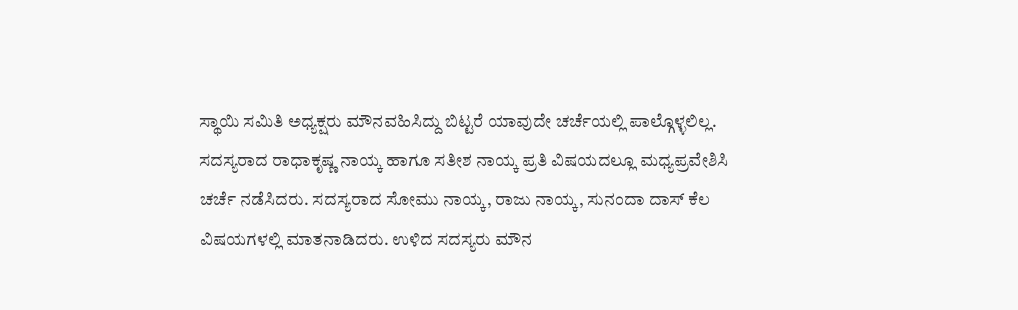ಸ್ಥಾಯಿ ಸಮಿತಿ ಅಧ್ಯಕ್ಷರು ಮೌನವಹಿಸಿದ್ದು ಬಿಟ್ಟರೆ ಯಾವುದೇ ಚರ್ಚೆಯಲ್ಲಿ ಪಾಲ್ಗೊಳ್ಳಲಿಲ್ಲ. ಸದಸ್ಯರಾದ ರಾಧಾಕೃಷ್ಣ ನಾಯ್ಕ ಹಾಗೂ ಸತೀಶ ನಾಯ್ಕ ಪ್ರತಿ ವಿಷಯದಲ್ಲೂ ಮಧ್ಯಪ್ರವೇಶಿಸಿ ಚರ್ಚೆ ನಡೆಸಿದರು. ಸದಸ್ಯರಾದ ಸೋಮು ನಾಯ್ಕ, ರಾಜು ನಾಯ್ಕ, ಸುನಂದಾ ದಾಸ್ ಕೆಲ ವಿಷಯಗಳಲ್ಲಿ ಮಾತನಾಡಿದರು. ಉಳಿದ ಸದಸ್ಯರು ಮೌನ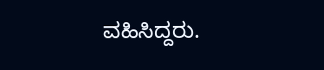ವಹಿಸಿದ್ದರು.